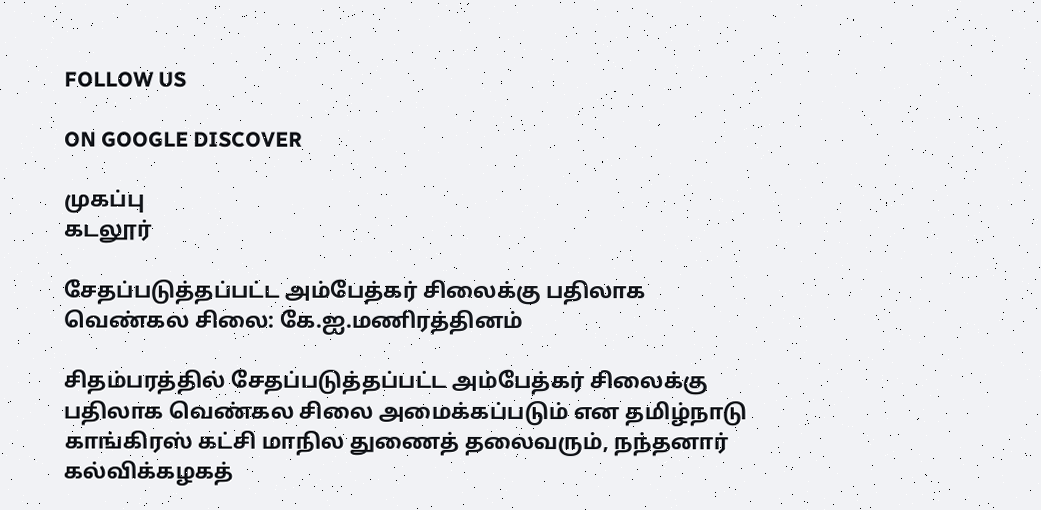FOLLOW US

ON GOOGLE DISCOVER

முகப்பு
கடலூர்

சேதப்படுத்தப்பட்ட அம்பேத்கர் சிலைக்கு பதிலாக வெண்கல சிலை: கே.ஐ.மணிரத்தினம்

சிதம்பரத்தில் சேதப்படுத்தப்பட்ட அம்பேத்கர் சிலைக்கு பதிலாக வெண்கல சிலை அமைக்கப்படும் என தமிழ்நாடு காங்கிரஸ் கட்சி மாநில துணைத் தலைவரும், நந்தனார் கல்விக்கழகத்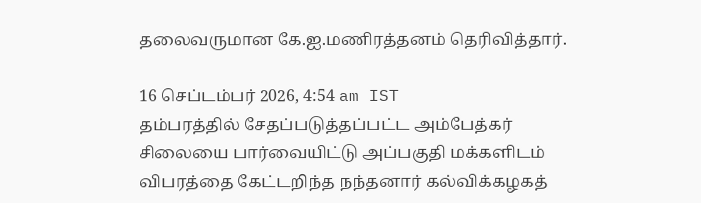தலைவருமான கே.ஐ.மணிரத்தனம் தெரிவித்தார்.

16 செப்டம்பர் 2026, 4:54 am IST
தம்பரத்தில் சேதப்படுத்தப்பட்ட அம்பேத்கர் சிலையை பார்வையிட்டு அப்பகுதி மக்களிடம் விபரத்தை கேட்டறிந்த நந்தனார் கல்விக்கழகத்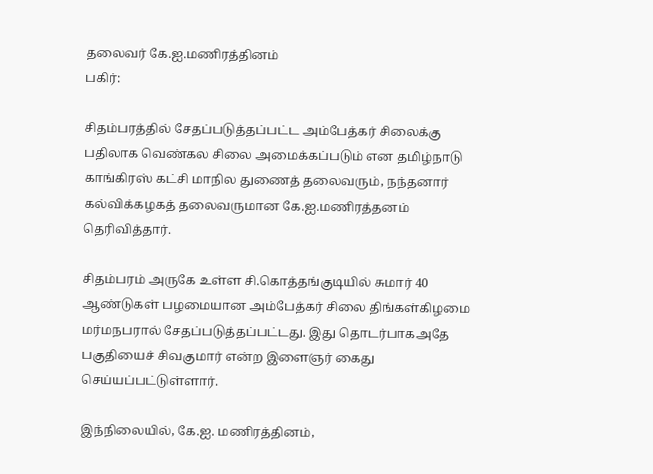தலைவர் கே.ஐ.மணிரத்தினம்
பகிர்:

சிதம்பரத்தில் சேதப்படுத்தப்பட்ட அம்பேத்கர் சிலைக்கு பதிலாக வெண்கல சிலை அமைக்கப்படும் என தமிழ்நாடு காங்கிரஸ் கட்சி மாநில துணைத் தலைவரும், நந்தனார் கல்விக்கழகத் தலைவருமான கே.ஐ.மணிரத்தனம் தெரிவித்தார்.

சிதம்பரம் அருகே உள்ள சி.கொத்தங்குடியில் சுமார் 40 ஆண்டுகள் பழமையான அம்பேத்கர் சிலை திங்கள்கிழமை மர்மநபரால் சேதப்படுத்தப்பட்டது. இது தொடர்பாகஅதே பகுதியைச் சிவகுமார் என்ற இளைஞர் கைது செய்யப்பட்டுள்ளார்.

இந்நிலையில், கே.ஐ. மணிரத்தினம்,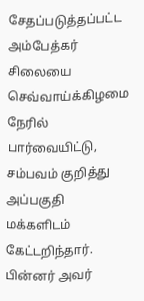சேதப்படுத்தப்பட்ட அம்பேத்கர் சிலையை செவ்வாய்க்கிழமை நேரில் பார்வையிட்டு, சம்பவம் குறித்து அப்பகுதி மக்களிடம் கேட்டறிந்தார். பின்னர் அவர்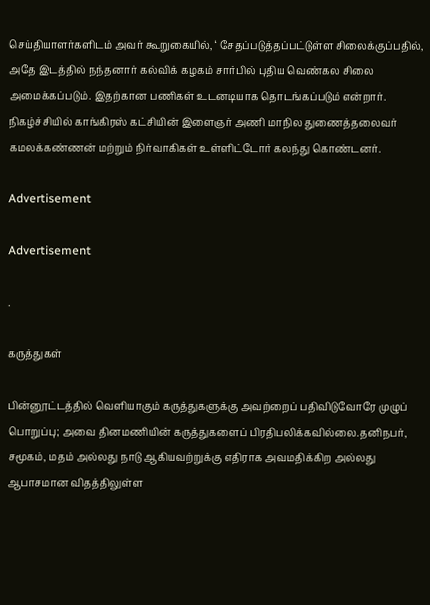செய்தியாளர்களிடம் அவர் கூறுகையில், ‘ சேதப்படுத்தப்பட்டுள்ள சிலைக்குப்பதில், அதே இடத்தில் நந்தனார் கல்விக் கழகம் சார்பில் புதிய வெண்கல சிலை அமைக்கப்படும். இதற்கான பணிகள் உடனடியாக தொடங்கப்படும் என்றார். நிகழ்ச்சியில் காங்கிரஸ் கட்சியின் இளைஞர் அணி மாநில துணைத்தலைவர் கமலக்கண்ணன் மற்றும் நிர்வாகிகள் உள்ளிட்டோர் கலந்து கொண்டனர்.

Advertisement

Advertisement

.

கருத்துகள்

பின்னூட்டத்தில் வெளியாகும் கருத்துகளுக்கு அவற்றைப் பதிவிடுவோரே முழுப் பொறுப்பு; அவை தினமணியின் கருத்துகளைப் பிரதிபலிக்கவில்லை.தனிநபர், சமூகம், மதம் அல்லது நாடு ஆகியவற்றுக்கு எதிராக அவமதிக்கிற அல்லது ஆபாசமான விதத்திலுள்ள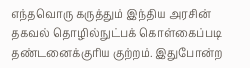எந்தவொரு கருத்தும் இந்திய அரசின் தகவல் தொழில்நுட்பக் கொள்கைப்படி தண்டனைக்குரிய குற்றம். இதுபோன்ற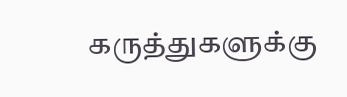கருத்துகளுக்கு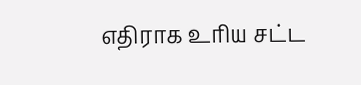எதிராக உரிய சட்ட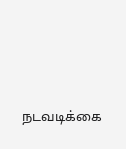நடவடிக்கை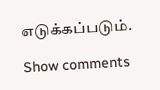எடுக்கப்படும்.

Show comments